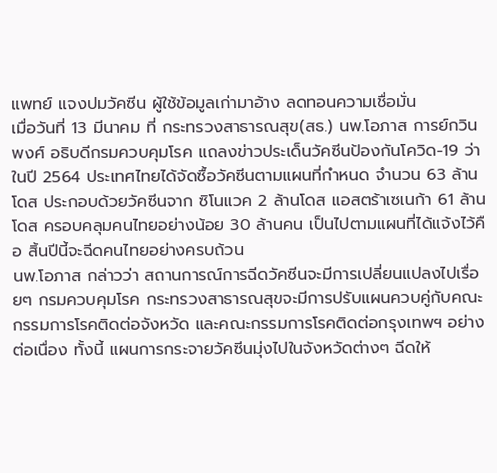แพทย์ แจงปมวัคซีน ผู้ใช้ข้อมูลเก่ามาอ้าง ลดทอนความเชื่อมั่น
เมื่อวันที่ 13 มีนาคม ที่ กระทรวงสาธารณสุข(สธ.) นพ.โอภาส การย์กวินพงศ์ อธิบดีกรมควบคุมโรค แถลงข่าวประเด็นวัคซีนป้องกันโควิด-19 ว่า ในปี 2564 ประเทศไทยได้จัดซื้อวัคซีนตามแผนที่กำหนด จำนวน 63 ล้านโดส ประกอบด้วยวัคซีนจาก ซิโนแวค 2 ล้านโดส แอสตร้าเซเนก้า 61 ล้านโดส ครอบคลุมคนไทยอย่างน้อย 30 ล้านคน เป็นไปตามแผนที่ได้แจ้งไว้คือ สิ้นปีนี้จะฉีดคนไทยอย่างครบถ้วน
นพ.โอภาส กล่าวว่า สถานการณ์การฉีดวัคซีนจะมีการเปลี่ยนแปลงไปเรื่อยๆ กรมควบคุมโรค กระทรวงสาธารณสุขจะมีการปรับแผนควบคู่กับคณะกรรมการโรคติดต่อจังหวัด และคณะกรรมการโรคติดต่อกรุงเทพฯ อย่างต่อเนื่อง ทั้งนี้ แผนการกระจายวัคซีนมุ่งไปในจังหวัดต่างๆ ฉีดให้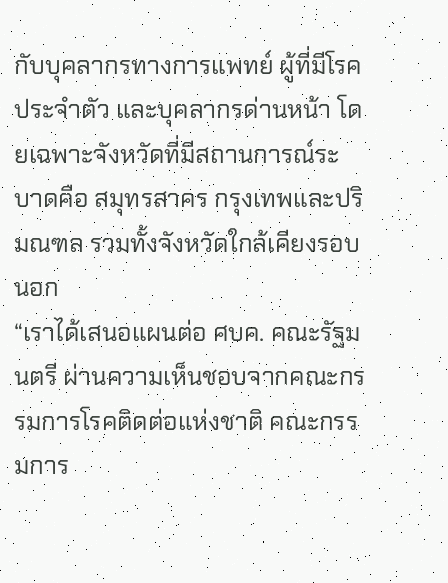กับบุคลากรทางการแพทย์ ผู้ที่มีโรคประจำตัว และบุคลากรด่านหน้า โดยเฉพาะจังหวัดที่มีสถานการณ์ระบาดคือ สมุทรสาคร กรุงเทพและปริมณฑล รวมทั้งจังหวัดใกล้เคียงรอบนอก
“เราได้เสนอแผนต่อ ศบค. คณะรัฐมนตรี ผ่านความเห็นชอบจากคณะกรรมการโรคติดต่อแห่งชาติ คณะกรรมการ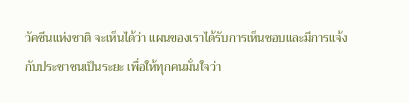วัคซีนแห่งชาติ จะเห็นได้ว่า แผนของเราได้รับการเห็นชอบและมีการแจ้งกับประชาชนเป็นระยะ เพื่อให้ทุกคนมั่นใจว่า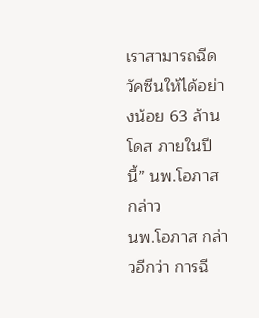เราสามารถฉีดวัคซีนให้ได้อย่างน้อย 63 ล้านโดส ภายในปีนี้” นพ.โอภาส กล่าว
นพ.โอภาส กล่าวอีกว่า การฉี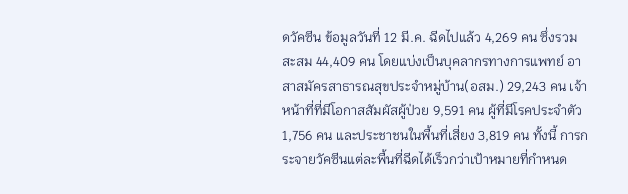ดวัคซีน ข้อมูลวันที่ 12 มี.ค. ฉีดไปแล้ว 4,269 คน ซึ่งรวมสะสม 44,409 คน โดยแบ่งเป็นบุคลากรทางการแพทย์ อาสาสมัครสาธารณสุขประจำหมู่บ้าน(อสม.) 29,243 คน เจ้าหน้าที่ที่มีโอกาสสัมผัสผู้ป่วย 9,591 คน ผู้ที่มีโรคประจำตัว 1,756 คน และประชาชนในพื้นที่เสี่ยง 3,819 คน ทั้งนี้ การกระจายวัคซีนแต่ละพื้นที่ฉีดได้เร็วกว่าเป้าหมายที่กำหนด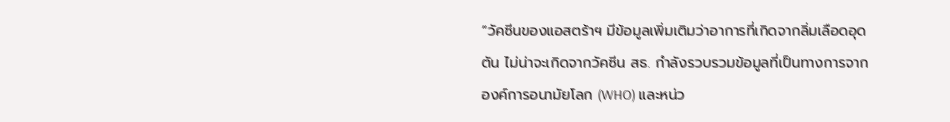“วัคซีนของแอสตร้าฯ มีข้อมูลเพิ่มเติมว่าอาการที่เกิดจากลิ่มเลือดอุดตัน ไม่น่าจะเกิดจากวัคซีน สธ. กำลังรวบรวมข้อมูลที่เป็นทางการจากองค์การอนามัยโลก (WHO) และหน่ว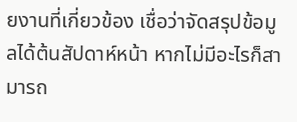ยงานที่เกี่ยวข้อง เชื่อว่าจัดสรุปข้อมูลได้ต้นสัปดาห์หน้า หากไม่มีอะไรก็สามารถ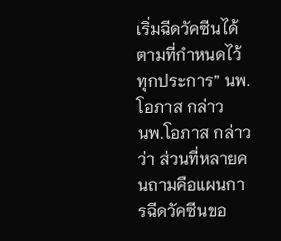เริ่มฉีดวัคซีนได้ตามที่กำหนดไว้ทุกประการ” นพ.โอภาส กล่าว
นพ.โอภาส กล่าวว่า ส่วนที่หลายคนถามคือแผนการฉีดวัคซีนขอ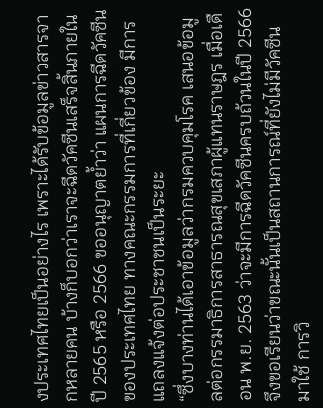งประเทศไทยเป็นอย่างไร เพราะได้รับข้อมูลข่าวสารจากหลายคน บ้างก็บอกว่าเราจะฉีดวัคซีนเสร็จสิ้นภายในปี 2565 หรือ 2566 ขออนุญาตย้ำว่า แผนการฉีดวัคซีนของประเทศไทย ทางคณะกรรมการที่เกี่ยวข้อง มีการแถลงแจ้งต่อประชาชนเป็นระยะ
“ซึ่งบางท่านได้เอาข้อมูลว่ากรมควบคุมโรค เสนอข้อมูลต่อกรรมาธิการสาธารณสุขเสภาผู้แทนราษฎร เมื่อเดือน พ.ย. 2563 ว่าจะมีการฉีดวัคซีนครบถ้วนในปี 2566 จึงขอเรียนว่าขณะนั้นเป็นสถานการณ์ที่ยังไม่มีวัคซีนมาใช้ การวิ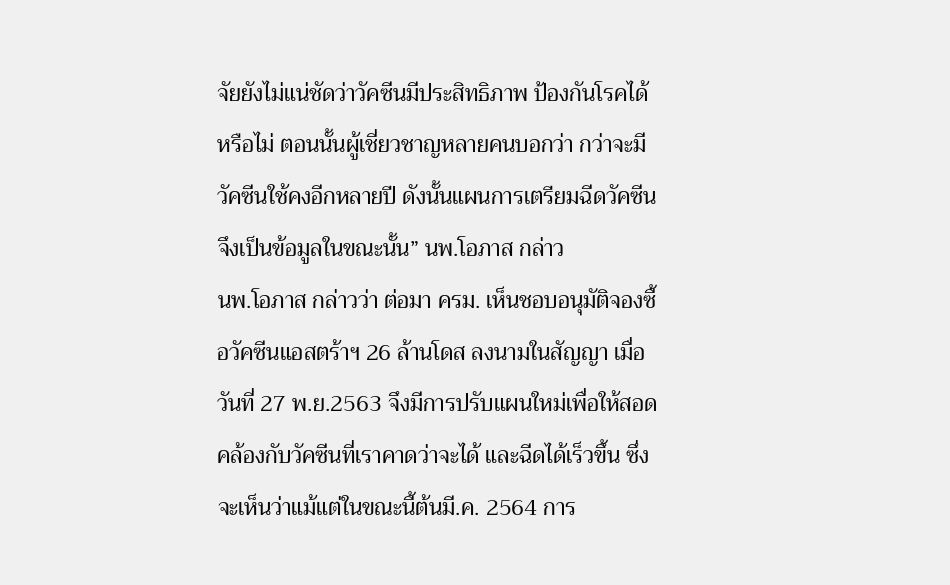จัยยังไม่แน่ชัดว่าวัคซีนมีประสิทธิภาพ ป้องกันโรคได้หรือไม่ ตอนนั้นผู้เชี่ยวชาญหลายคนบอกว่า กว่าจะมีวัคซีนใช้คงอีกหลายปี ดังนั้นแผนการเตรียมฉีดวัคซีนจึงเป็นข้อมูลในขณะนั้น” นพ.โอภาส กล่าว
นพ.โอภาส กล่าวว่า ต่อมา ครม. เห็นชอบอนุมัติจองซื้อวัคซีนแอสตร้าฯ 26 ล้านโดส ลงนามในสัญญา เมื่อวันที่ 27 พ.ย.2563 จึงมีการปรับแผนใหม่เพื่อให้สอดคล้องกับวัคซีนที่เราคาดว่าจะได้ และฉีดได้เร็วขึ้น ซึ่งจะเห็นว่าแม้แต่ในขณะนี้ต้นมี.ค. 2564 การ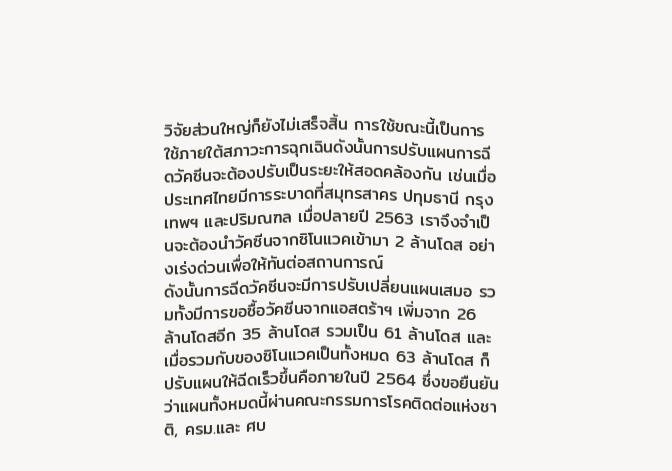วิจัยส่วนใหญ่ก็ยังไม่เสร็จสิ้น การใช้ขณะนี้เป็นการใช้ภายใต้สภาวะการฉุกเฉินดังนั้นการปรับแผนการฉีดวัคซีนจะต้องปรับเป็นระยะให้สอดคล้องกัน เช่นเมื่อประเทศไทยมีการระบาดที่สมุทรสาคร ปทุมธานี กรุงเทพฯ และปริมณฑล เมื่อปลายปี 2563 เราจึงจำเป็นจะต้องนำวัคซีนจากซิโนแวคเข้ามา 2 ล้านโดส อย่างเร่งด่วนเพื่อให้ทันต่อสถานการณ์
ดังนั้นการฉีดวัคซีนจะมีการปรับเปลี่ยนแผนเสมอ รวมทั้งมีการขอซื้อวัคซีนจากแอสตร้าฯ เพิ่มจาก 26 ล้านโดสอีก 35 ล้านโดส รวมเป็น 61 ล้านโดส และเมื่อรวมกับของซิโนแวคเป็นทั้งหมด 63 ล้านโดส ก็ปรับแผนให้ฉีดเร็วขึ้นคือภายในปี 2564 ซึ่งขอยืนยันว่าแผนทั้งหมดนี้ผ่านคณะกรรมการโรคติดต่อแห่งชาติ, ครม.และ ศบ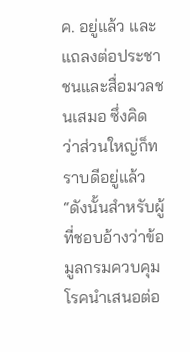ค. อยู่แล้ว และแถลงต่อประชาชนและสื่อมวลชนเสมอ ซึ่งคิดว่าส่วนใหญ่ก็ทราบดีอยู่แล้ว
“ดังนั้นสำหรับผู้ที่ชอบอ้างว่าข้อมูลกรมควบคุมโรคนำเสนอต่อ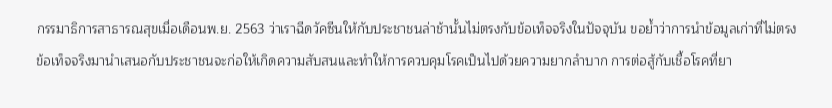กรรมาธิการสาธารณสุขเมื่อเดือนพ.ย. 2563 ว่าเราฉีดวัคซีนให้กับประชาชนล่าช้านั้นไม่ตรงกับข้อเท็จจริงในปัจจุบัน ขอย้ำว่าการนำข้อมูลเก่าที่ไม่ตรงข้อเท็จจริงมานำเสนอกับประชาชนจะก่อให้เกิดความสับสนและทำให้การควบคุมโรคเป็นไปด้วยความยากลำบาก การต่อสู้กับเชื้อโรคที่ยา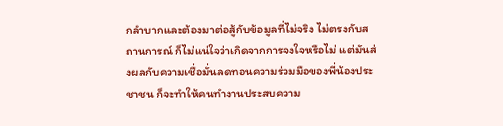กลำบากและต้องมาต่อสู้กับข้อมูลที่ไม่จริง ไม่ตรงกับสถานการณ์ ก็ไม่แน่ใจว่าเกิดจากการจงใจหรือไม่ แต่มันส่งผลกับความเชื่อมั่นลดทอนความร่วมมือของพี่น้องประชาชน ก็จะทำให้คนทำงานประสบความ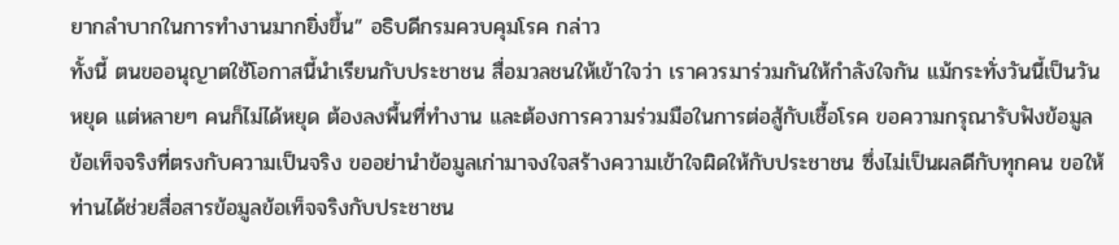ยากลำบากในการทำงานมากยิ่งขึ้น” อธิบดีกรมควบคุมโรค กล่าว
ทั้งนี้ ตนขออนุญาตใช้โอกาสนี้นำเรียนกับประชาชน สื่อมวลชนให้เข้าใจว่า เราควรมาร่วมกันให้กำลังใจกัน แม้กระทั่งวันนี้เป็นวันหยุด แต่หลายๆ คนก็ไม่ได้หยุด ต้องลงพื้นที่ทำงาน และต้องการความร่วมมือในการต่อสู้กับเชื้อโรค ขอความกรุณารับฟังข้อมูลข้อเท็จจริงที่ตรงกับความเป็นจริง ขออย่านำข้อมูลเก่ามาจงใจสร้างความเข้าใจผิดให้กับประชาชน ซึ่งไม่เป็นผลดีกับทุกคน ขอให้ท่านได้ช่วยสื่อสารข้อมูลข้อเท็จจริงกับประชาชน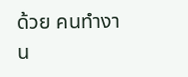ด้วย คนทำงาน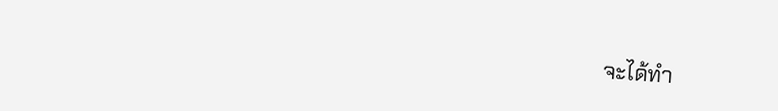จะได้ทำ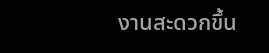งานสะดวกขึ้น